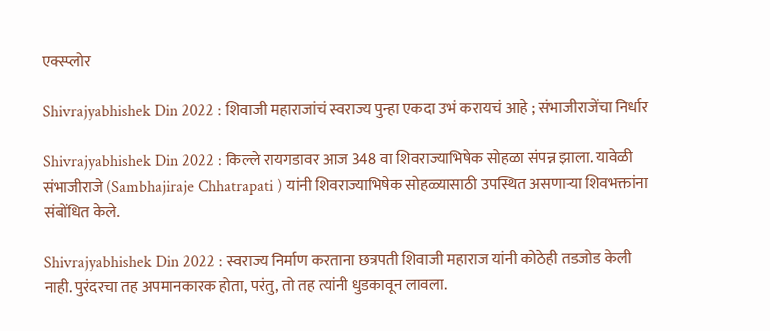एक्स्प्लोर

Shivrajyabhishek Din 2022 : शिवाजी महाराजांचं स्वराज्य पुन्हा एकदा उभं करायचं आहे ; संभाजीराजेंचा निर्धार

Shivrajyabhishek Din 2022 : किल्ले रायगडावर आज 348 वा शिवराज्याभिषेक सोहळा संपन्न झाला. यावेळी संभाजीराजे (Sambhajiraje Chhatrapati ) यांनी शिवराज्याभिषेक सोहळ्यासाठी उपस्थित असणाऱ्या शिवभक्तांना संबोंधित केले.

Shivrajyabhishek Din 2022 : स्वराज्य निर्माण करताना छत्रपती शिवाजी महाराज यांनी कोठेही तडजोड केली नाही. पुरंदरचा तह अपमानकारक होता, परंतु, तो तह त्यांनी धुडकावून लावला.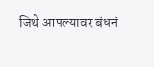जिथे आपल्यावर बंधनं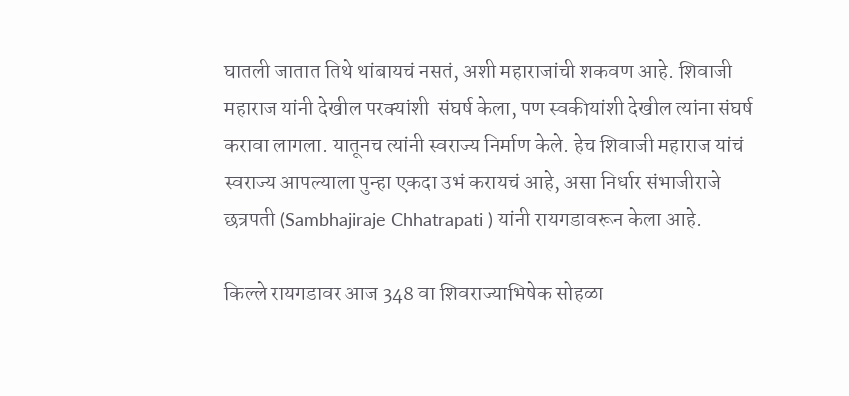घातली जातात तिथे थांबायचं नसतं, अशी महाराजांची शकवण आहे. शिवाजी महाराज यांनी देखील परक्यांशी  संघर्ष केला, पण स्वकीयांशी देखील त्यांना संघर्ष करावा लागला. यातूनच त्यांनी स्वराज्य निर्माण केले. हेच शिवाजी महाराज यांचं स्वराज्य आपल्याला पुन्हा एकदा उभं करायचं आहे, असा निर्धार संभाजीराजे छत्रपती (Sambhajiraje Chhatrapati ) यांनी रायगडावरून केला आहे.

किल्ले रायगडावर आज 348 वा शिवराज्याभिषेक सोहळा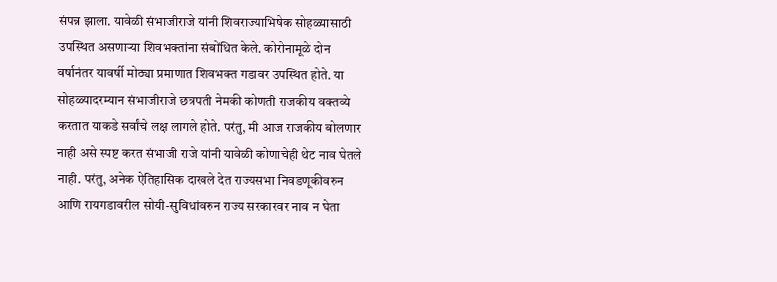संपन्न झाला. यावेळी संभाजीराजे यांनी शिवराज्याभिषेक सोहळ्यासाठी उपस्थित असणाऱ्या शिवभक्तांना संबोंधित केले. कोरोनामूळे दोन वर्षानंतर यावर्षी मोठ्या प्रमाणात शिवभक्त गडावर उपस्थित होते. या सोहळ्यादरम्यान संभाजीराजे छत्रपती नेमकी कोणती राजकीय वक्तव्ये करतात याकडे सर्वांचे लक्ष लागले होते. परंतु, मी आज राजकीय बोलणार नाही असे स्पष्ट करत संभाजी राजे यांनी यावेळी कोणाचेही थेट नाव घेतले नाही. परंतु, अनेक ऐतिहासिक दाखले देत राज्यसभा निवडणूकीवरुन आणि रायगडावरील सोयी-सुविधांवरुन राज्य सरकारवर नाव न घेता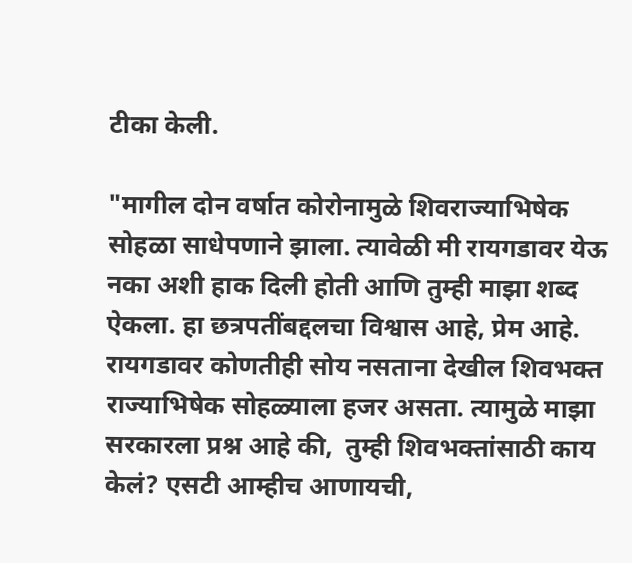टीका केली.

"मागील दोन वर्षात कोरोनामुळे शिवराज्याभिषेक सोहळा साधेपणाने झाला. त्यावेळी मी रायगडावर येऊ नका अशी हाक दिली होती आणि तुम्ही माझा शब्द ऐकला. हा छत्रपतींबद्दलचा विश्वास आहे, प्रेम आहे. रायगडावर कोणतीही सोय नसताना देखील शिवभक्त राज्याभिषेक सोहळ्याला हजर असता. त्यामुळे माझा सरकारला प्रश्न आहे की,  तुम्ही शिवभक्तांसाठी काय केलं? एसटी आम्हीच आणायची,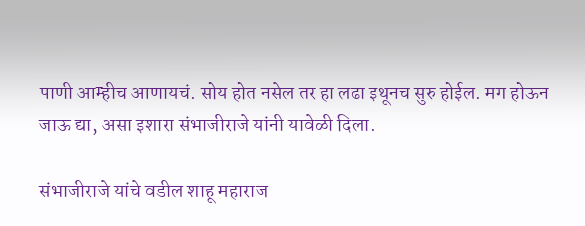पाणी आम्हीच आणायचं. सोय होत नसेल तर हा लढा इथूनच सुरु होईल. मग होऊन जाऊ द्या, असा इशारा संभाजीराजे यांनी यावेळी दिला.

संभाजीराजे यांचे वडील शाहू महाराज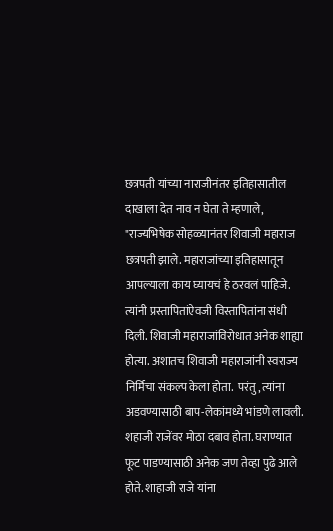छत्रपती यांच्या नाराजीनंतर इतिहासातील दाखाला देत नाव न घेता ते म्हणाले, "राज्यभिषेक सोहळ्यानंतर शिवाजी महाराज छत्रपती झाले. महाराजांच्या इतिहासातून आपल्याला काय घ्यायचं हे ठरवलं पाहिजे. त्यांनी प्रस्तापितांऐवजी विस्तापितांना संधी दिली. शिवाजी महाराजांविरोधात अनेक शाह्या होत्या. अशातच शिवाजी महाराजांनी स्वराज्य निर्मिचा संकल्प केला होता.  परंतु, त्यांना अडवण्यासाठी बाप-लेकांमध्ये भांडणे लावली.  शहाजी राजेंवर मोठा दबाव होता. घराण्यात फूट पाडण्यासाठी अनेक जण तेव्हा पुढे आले होते. शाहाजी राजे यांना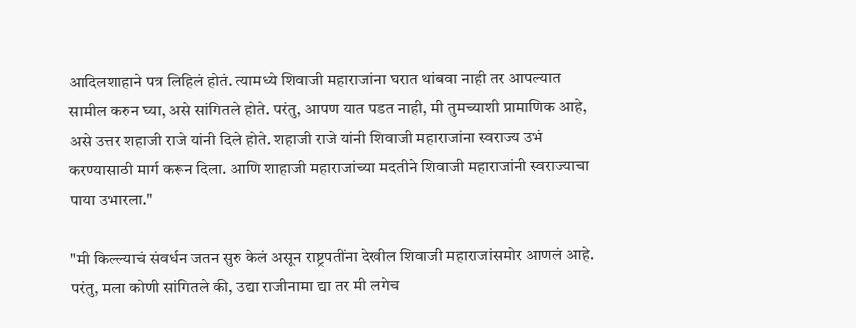आदिलशाहाने पत्र लिहिलं होतं. त्यामध्ये शिवाजी महाराजांना घरात थांबवा नाही तर आपल्यात सामील करुन घ्या, असे सांगितले होते. परंतु, आपण यात पडत नाही, मी तुमच्याशी प्रामाणिक आहे, असे उत्तर शहाजी राजे यांनी दिले होते. शहाजी राजे यांनी शिवाजी महाराजांना स्वराज्य उभं करण्यासाठी मार्ग करून दिला. आणि शाहाजी महाराजांच्या मदतीने शिवाजी महाराजांनी स्वराज्याचा पाया उभारला."

"मी किल्ल्याचं संवर्धन जतन सुरु केलं असून राष्ट्रपतींना देखील शिवाजी महाराजांसमोर आणलं आहे. परंतु, मला कोणी सांगितले की, उद्या राजीनामा द्या तर मी लगेच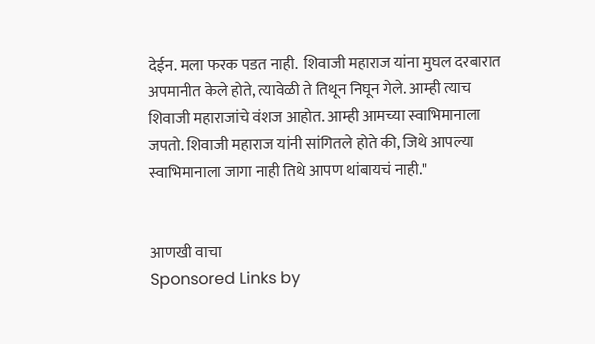देईन. मला फरक पडत नाही.  शिवाजी महाराज यांना मुघल दरबारात अपमानीत केले होते, त्यावेळी ते तिथून निघून गेले. आम्ही त्याच शिवाजी महाराजांचे वंशज आहोत. आम्ही आमच्या स्वाभिमानाला जपतो. शिवाजी महाराज यांनी सांगितले होते की, जिथे आपल्या स्वाभिमानाला जागा नाही तिथे आपण थांबायचं नाही."


आणखी वाचा
Sponsored Links by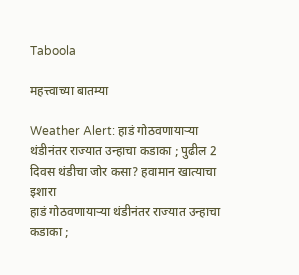Taboola

महत्त्वाच्या बातम्या

Weather Alert: हाडं गोठवणायाऱ्या थंडीनंतर राज्यात उन्हाचा कडाका ; पुढील 2 दिवस थंडीचा जोर कसा? हवामान खात्याचा इशारा
हाडं गोठवणायाऱ्या थंडीनंतर राज्यात उन्हाचा कडाका ;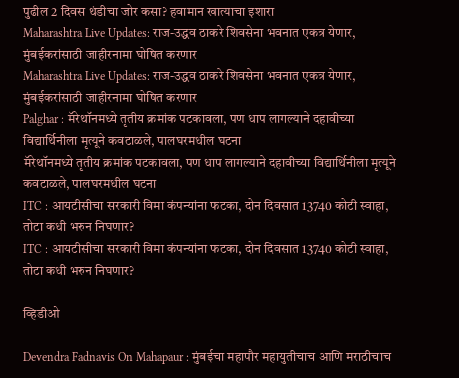पुढील 2 दिवस थंडीचा जोर कसा? हवामान खात्याचा इशारा
Maharashtra Live Updates: राज-उद्धव ठाकरे शिवसेना भवनात एकत्र येणार, मुंबईकरांसाठी जाहीरनामा घोषित करणार
Maharashtra Live Updates: राज-उद्धव ठाकरे शिवसेना भवनात एकत्र येणार, मुंबईकरांसाठी जाहीरनामा घोषित करणार
Palghar : मॅरेथॉनमध्ये तृतीय क्रमांक पटकावला, पण धाप लागल्याने दहावीच्या विद्यार्थिनीला मृत्यूने कवटाळले, पालघरमधील घटना
मॅरेथॉनमध्ये तृतीय क्रमांक पटकावला, पण धाप लागल्याने दहावीच्या विद्यार्थिनीला मृत्यूने कवटाळले, पालघरमधील घटना
ITC : आयटीसीचा सरकारी विमा कंपन्यांना फटका, दोन दिवसात 13740 कोटी स्वाहा, तोटा कधी भरुन निघणार?
ITC : आयटीसीचा सरकारी विमा कंपन्यांना फटका, दोन दिवसात 13740 कोटी स्वाहा, तोटा कधी भरुन निघणार?

व्हिडीओ

Devendra Fadnavis On Mahapaur : मुंबईचा महापौर महायुतीचाच आणि मराठीचाच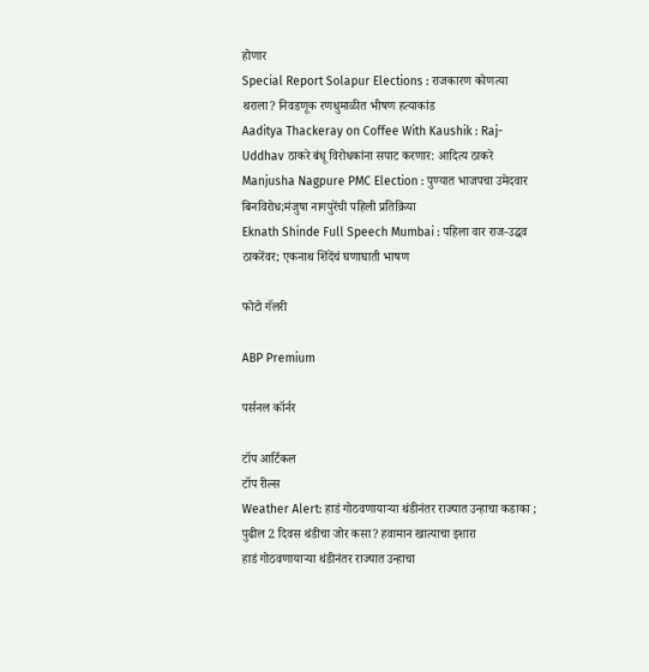होणार
Special Report Solapur Elections : राजकारण कोणत्या थराला? निवडणूक रणधुमाळीत भीषण हत्याकांड
Aaditya Thackeray on Coffee With Kaushik : Raj-Uddhav ठाकरे बंधू विरोधकांना सपाट करणार: आदित्य ठाकरे
Manjusha Nagpure PMC Election : पुण्यात भाजपचा उमेदवार बिनविरोध;मंजुषा नागपुरेंची पहिली प्रतिक्रिया
Eknath Shinde Full Speech Mumbai : पहिला वार राज-उद्धव ठाकरेंवर; एकनाथ शिंदेंचं घणाघाती भाषण

फोटो गॅलरी

ABP Premium

पर्सनल कॉर्नर

टॉप आर्टिकल
टॉप रील्स
Weather Alert: हाडं गोठवणायाऱ्या थंडीनंतर राज्यात उन्हाचा कडाका ; पुढील 2 दिवस थंडीचा जोर कसा? हवामान खात्याचा इशारा
हाडं गोठवणायाऱ्या थंडीनंतर राज्यात उन्हाचा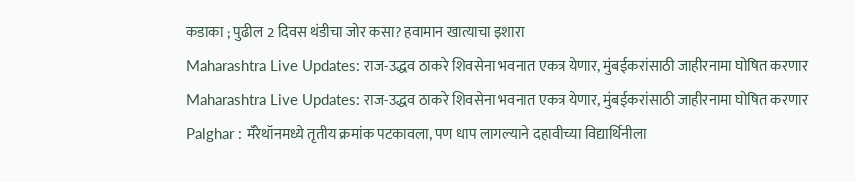कडाका ; पुढील 2 दिवस थंडीचा जोर कसा? हवामान खात्याचा इशारा
Maharashtra Live Updates: राज-उद्धव ठाकरे शिवसेना भवनात एकत्र येणार, मुंबईकरांसाठी जाहीरनामा घोषित करणार
Maharashtra Live Updates: राज-उद्धव ठाकरे शिवसेना भवनात एकत्र येणार, मुंबईकरांसाठी जाहीरनामा घोषित करणार
Palghar : मॅरेथॉनमध्ये तृतीय क्रमांक पटकावला, पण धाप लागल्याने दहावीच्या विद्यार्थिनीला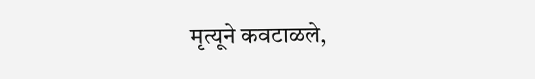मृत्यूने कवटाळले,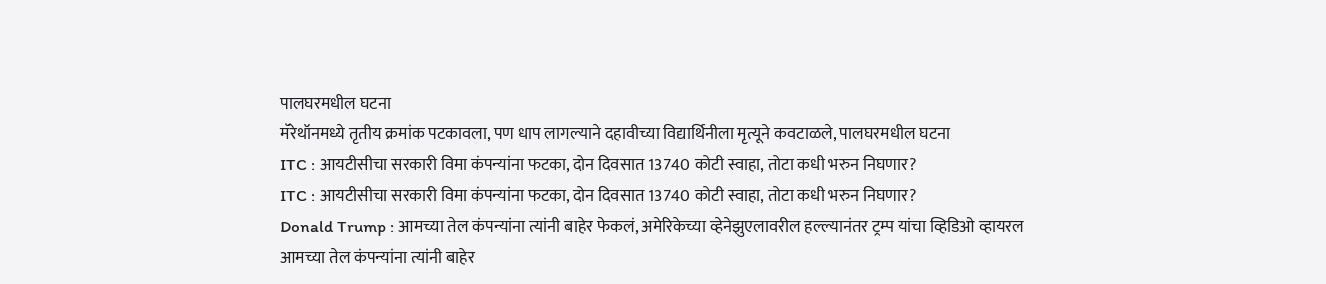पालघरमधील घटना
मॅरेथॉनमध्ये तृतीय क्रमांक पटकावला, पण धाप लागल्याने दहावीच्या विद्यार्थिनीला मृत्यूने कवटाळले, पालघरमधील घटना
ITC : आयटीसीचा सरकारी विमा कंपन्यांना फटका, दोन दिवसात 13740 कोटी स्वाहा, तोटा कधी भरुन निघणार?
ITC : आयटीसीचा सरकारी विमा कंपन्यांना फटका, दोन दिवसात 13740 कोटी स्वाहा, तोटा कधी भरुन निघणार?
Donald Trump : आमच्या तेल कंपन्यांना त्यांनी बाहेर फेकलं, अमेरिकेच्या व्हेनेझुएलावरील हल्ल्यानंतर ट्रम्प यांचा व्हिडिओ व्हायरल
आमच्या तेल कंपन्यांना त्यांनी बाहेर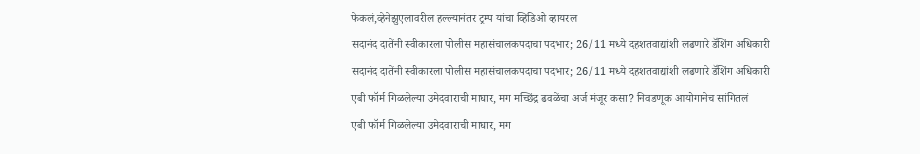फेकलं,व्हेनेझुएलावरील हल्ल्यानंतर ट्रम्प यांचा व्हिडिओ व्हायरल
सदानंद दातेंनी स्वीकारला पोलीस महासंचालकपदाचा पदभार; 26/11 मध्ये दहशतवाद्यांशी लढणारे डॅशिंग अधिकारी
सदानंद दातेंनी स्वीकारला पोलीस महासंचालकपदाचा पदभार; 26/11 मध्ये दहशतवाद्यांशी लढणारे डॅशिंग अधिकारी
एबी फॉर्म गिळलेल्या उमेदवाराची माघार, मग मच्छिंद्र ढवळेंचा अर्ज मंजूर कसा? निवडणूक आयोगानेच सांगितलं
एबी फॉर्म गिळलेल्या उमेदवाराची माघार, मग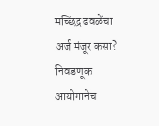मच्छिंद्र ढवळेंचा अर्ज मंजूर कसा? निवडणूक आयोगानेच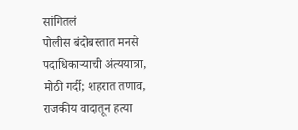सांगितलं
पोलीस बंदोबस्तात मनसे पदाधिकाऱ्याची अंत्ययात्रा, मोठी गर्दी; शहरात तणाव, राजकीय वादातून हत्या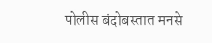पोलीस बंदोबस्तात मनसे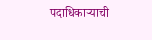पदाधिकाऱ्याची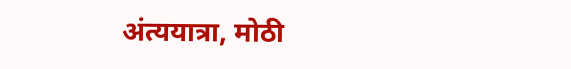अंत्ययात्रा, मोठी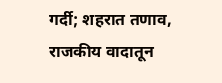गर्दी; शहरात तणाव, राजकीय वादातून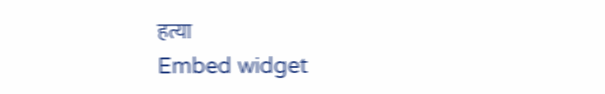हत्या
Embed widget